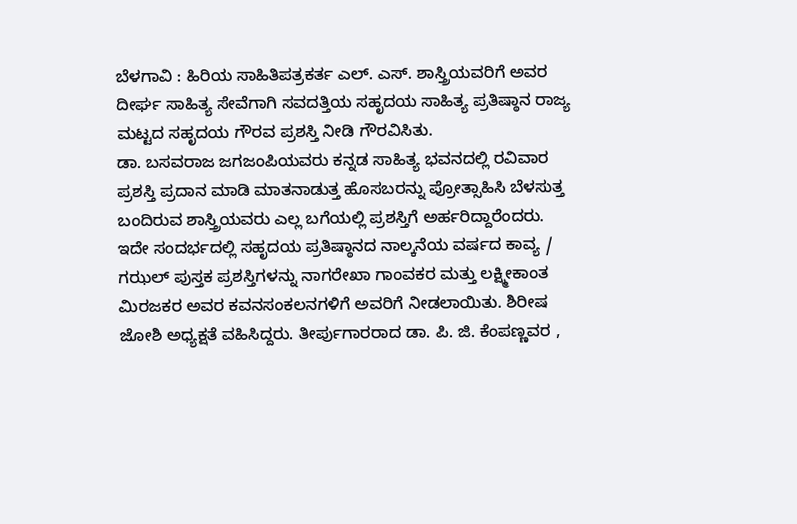ಬೆಳಗಾವಿ : ಹಿರಿಯ ಸಾಹಿತಿಪತ್ರಕರ್ತ ಎಲ್. ಎಸ್. ಶಾಸ್ತ್ರಿಯವರಿಗೆ ಅವರ ದೀರ್ಘ ಸಾಹಿತ್ಯ ಸೇವೆಗಾಗಿ ಸವದತ್ತಿಯ ಸಹೃದಯ ಸಾಹಿತ್ಯ ಪ್ರತಿಷ್ಠಾನ ರಾಜ್ಯ ಮಟ್ಟದ ಸಹೃದಯ ಗೌರವ ಪ್ರಶಸ್ತಿ ನೀಡಿ ಗೌರವಿಸಿತು.
ಡಾ. ಬಸವರಾಜ ಜಗಜಂಪಿಯವರು ಕನ್ನಡ ಸಾಹಿತ್ಯ ಭವನದಲ್ಲಿ ರವಿವಾರ ಪ್ರಶಸ್ತಿ ಪ್ರದಾನ ಮಾಡಿ ಮಾತನಾಡುತ್ತ ಹೊಸಬರನ್ನು ಪ್ರೋತ್ಸಾಹಿಸಿ ಬೆಳಸುತ್ತ ಬಂದಿರುವ ಶಾಸ್ತ್ರಿಯವರು ಎಲ್ಲ ಬಗೆಯಲ್ಲಿ ಪ್ರಶಸ್ತಿಗೆ ಅರ್ಹರಿದ್ದಾರೆಂದರು.
ಇದೇ ಸಂದರ್ಭದಲ್ಲಿ ಸಹೃದಯ ಪ್ರತಿಷ್ಠಾನದ ನಾಲ್ಕನೆಯ ವರ್ಷದ ಕಾವ್ಯ / ಗಝಲ್ ಪುಸ್ತಕ ಪ್ರಶಸ್ತಿಗಳನ್ನು ನಾಗರೇಖಾ ಗಾಂವಕರ ಮತ್ತು ಲಕ್ಷ್ಮೀಕಾಂತ ಮಿರಜಕರ ಅವರ ಕವನಸಂಕಲನಗಳಿಗೆ ಅವರಿಗೆ ನೀಡಲಾಯಿತು. ಶಿರೀಷ ಜೋಶಿ ಅಧ್ಯಕ್ಷತೆ ವಹಿಸಿದ್ದರು. ತೀರ್ಪುಗಾರರಾದ ಡಾ. ಪಿ. ಜಿ. ಕೆಂಪಣ್ಣವರ ,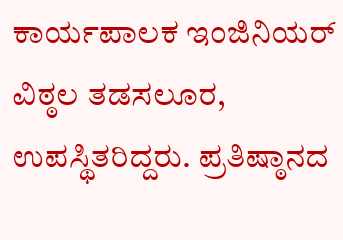ಕಾರ್ಯಪಾಲಕ ಇಂಜಿನಿಯರ್ ವಿಠ್ಠಲ ತಡಸಲೂರ, ಉಪಸ್ಥಿತರಿದ್ದರು. ಪ್ರತಿಷ್ಠಾನದ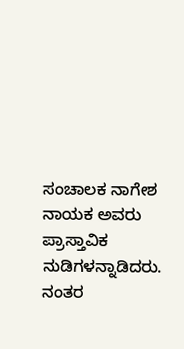ಸಂಚಾಲಕ ನಾಗೇಶ ನಾಯಕ ಅವರು ಪ್ರಾಸ್ತಾವಿಕ ನುಡಿಗಳನ್ನಾಡಿದರು. ನಂತರ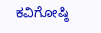ಕವಿಗೋಷ್ಠಿ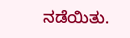ನಡೆಯಿತು.